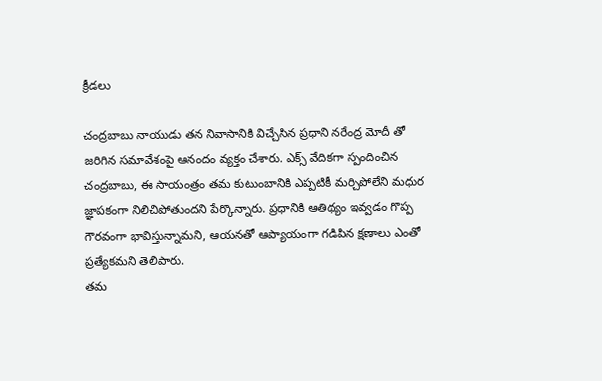క్రీడలు

చంద్రబాబు నాయుడు తన నివాసానికి విచ్చేసిన ప్రధాని నరేంద్ర మోదీ తో జరిగిన సమావేశంపై ఆనందం వ్యక్తం చేశారు. ఎక్స్ వేదికగా స్పందించిన చంద్రబాబు, ఈ సాయంత్రం తమ కుటుంబానికి ఎప్పటికీ మర్చిపోలేని మధుర జ్ఞాపకంగా నిలిచిపోతుందని పేర్కొన్నారు. ప్రధానికి ఆతిథ్యం ఇవ్వడం గొప్ప గౌరవంగా భావిస్తున్నామని, ఆయనతో ఆప్యాయంగా గడిపిన క్షణాలు ఎంతో ప్రత్యేకమని తెలిపారు.
తమ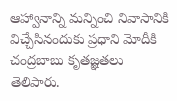ఆహ్వానాన్ని మన్నించి నివాసానికి విచ్చేసినందుకు ప్రధాని మోదీకి చంద్రబాబు కృతజ్ఞతలు తెలిపారు.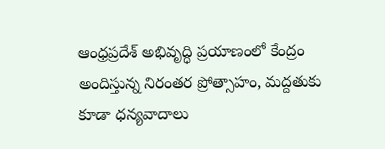ఆంధ్రప్రదేశ్ అభివృద్ధి ప్రయాణంలో కేంద్రం అందిస్తున్న నిరంతర ప్రోత్సాహం, మద్దతుకు కూడా ధన్యవాదాలు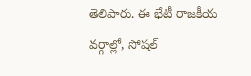తెలిపారు. ఈ భేటీ రాజకీయ వర్గాల్లో, సోషల్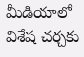మీడియాలో విశేష చర్చకు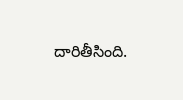దారితీసింది.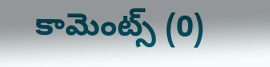కామెంట్స్ (0)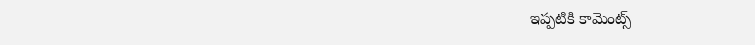ఇప్పటికి కామెంట్స్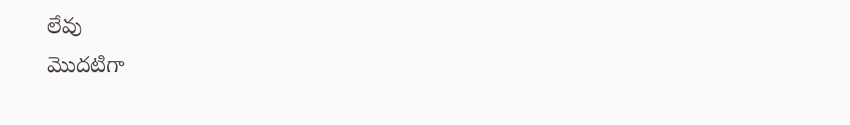లేవు
మొదటిగా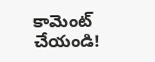కామెంట్ చేయండి!